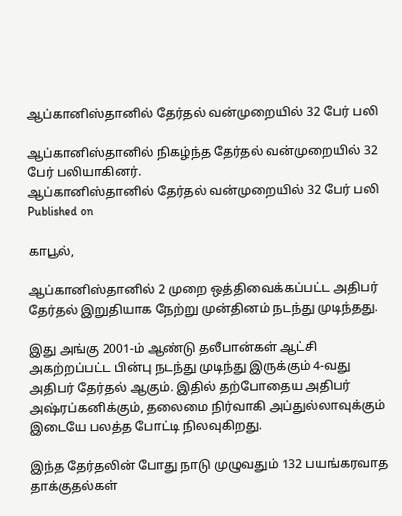ஆப்கானிஸ்தானில் தேர்தல் வன்முறையில் 32 பேர் பலி

ஆப்கானிஸ்தானில் நிகழ்ந்த தேர்தல் வன்முறையில் 32 பேர் பலியாகினர்.
ஆப்கானிஸ்தானில் தேர்தல் வன்முறையில் 32 பேர் பலி
Published on

காபூல்,

ஆப்கானிஸ்தானில் 2 முறை ஒத்திவைக்கப்பட்ட அதிபர் தேர்தல் இறுதியாக நேற்று முன்தினம் நடந்து முடிந்தது.

இது அங்கு 2001-ம் ஆண்டு தலீபான்கள் ஆட்சி அகற்றப்பட்ட பின்பு நடந்து முடிந்து இருக்கும் 4-வது அதிபர் தேர்தல் ஆகும். இதில் தற்போதைய அதிபர் அஷ்ரப்கனிக்கும், தலைமை நிர்வாகி அப்துல்லாவுக்கும் இடையே பலத்த போட்டி நிலவுகிறது.

இந்த தேர்தலின் போது நாடு முழுவதும் 132 பயங்கரவாத தாக்குதல்கள்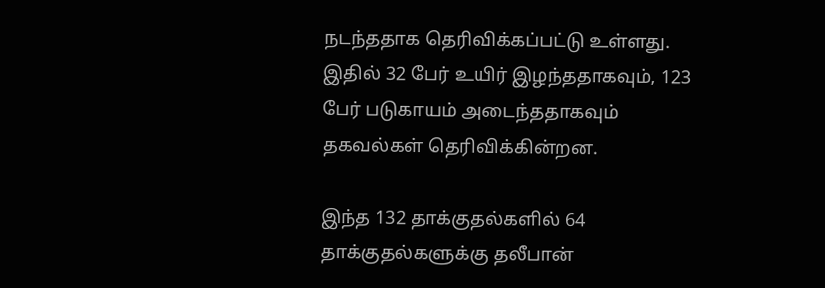நடந்ததாக தெரிவிக்கப்பட்டு உள்ளது. இதில் 32 பேர் உயிர் இழந்ததாகவும், 123 பேர் படுகாயம் அடைந்ததாகவும் தகவல்கள் தெரிவிக்கின்றன.

இந்த 132 தாக்குதல்களில் 64 தாக்குதல்களுக்கு தலீபான்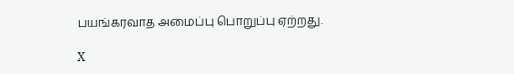பயங்கரவாத அமைப்பு பொறுப்பு ஏற்றது.

X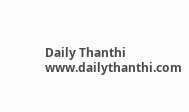Daily Thanthi
www.dailythanthi.com